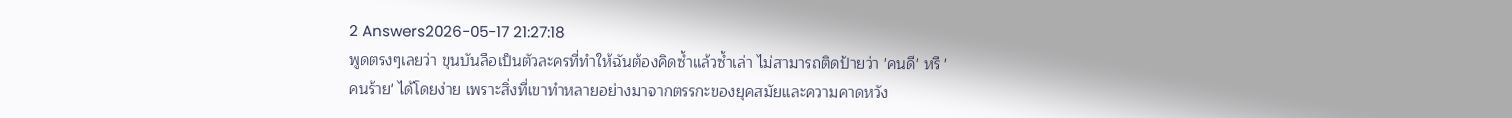2 Answers2026-05-17 21:27:18
พูดตรงๆเลยว่า ขุนบันลือเป็นตัวละครที่ทำให้ฉันต้องคิดซ้ำแล้วซ้ำเล่า ไม่สามารถติดป้ายว่า 'คนดี' หรื 'คนร้าย' ได้โดยง่าย เพราะสิ่งที่เขาทำหลายอย่างมาจากตรรกะของยุคสมัยและความคาดหวัง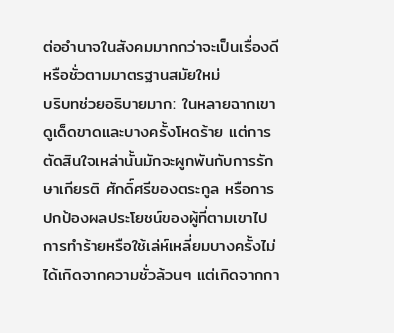ต่ออำนาจในสังคมมากกว่าจะเป็นเรื่องดีหรือชั่วตามมาตรฐานสมัยใหม่
บริบทช่วยอธิบายมาก: ในหลายฉากเขาดูเด็ดขาดและบางครั้งโหดร้าย แต่การตัดสินใจเหล่านั้นมักจะผูกพันกับการรักษาเกียรติ ศักดิ์ศรีของตระกูล หรือการปกป้องผลประโยชน์ของผู้ที่ตามเขาไป การทำร้ายหรือใช้เล่ห์เหลี่ยมบางครั้งไม่ได้เกิดจากความชั่วล้วนๆ แต่เกิดจากกา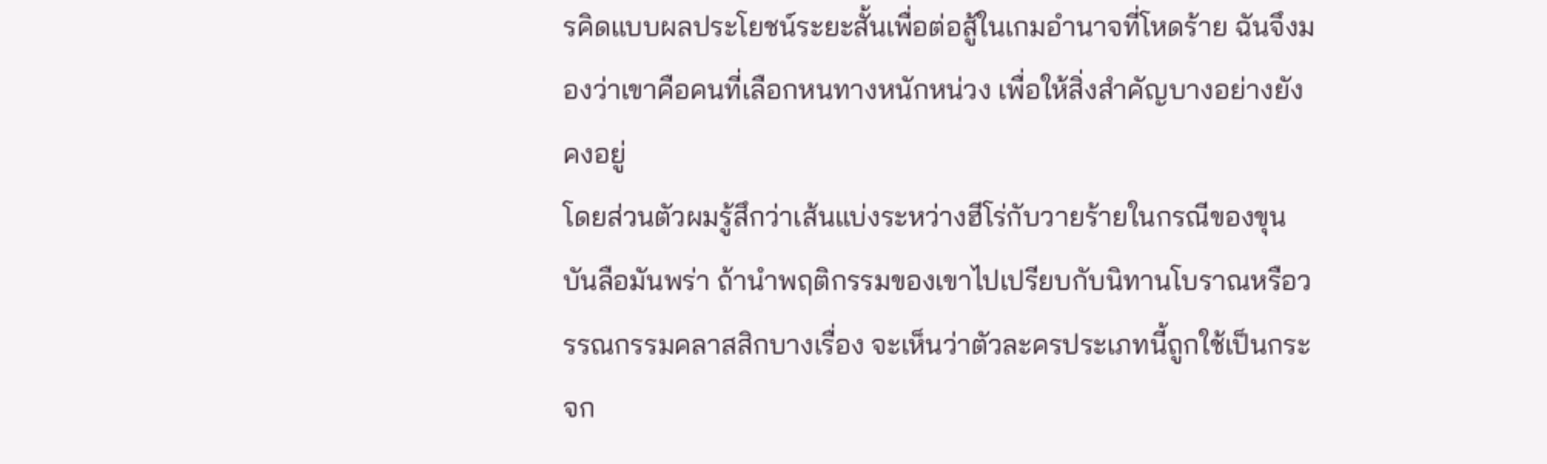รคิดแบบผลประโยชน์ระยะสั้นเพื่อต่อสู้ในเกมอำนาจที่โหดร้าย ฉันจึงมองว่าเขาคือคนที่เลือกหนทางหนักหน่วง เพื่อให้สิ่งสำคัญบางอย่างยังคงอยู่
โดยส่วนตัวผมรู้สึกว่าเส้นแบ่งระหว่างฮีโร่กับวายร้ายในกรณีของขุนบันลือมันพร่า ถ้านำพฤติกรรมของเขาไปเปรียบกับนิทานโบราณหรือวรรณกรรมคลาสสิกบางเรื่อง จะเห็นว่าตัวละครประเภทนี้ถูกใช้เป็นกระจก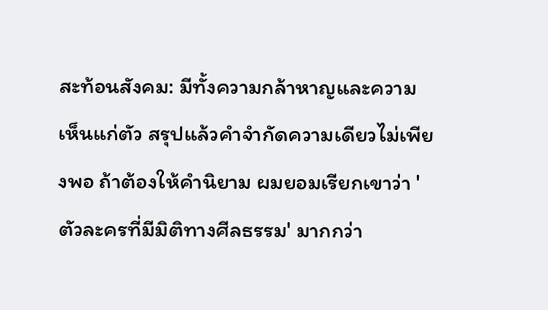สะท้อนสังคม: มีทั้งความกล้าหาญและความเห็นแก่ตัว สรุปแล้วคำจำกัดความเดียวไม่เพียงพอ ถ้าต้องให้คำนิยาม ผมยอมเรียกเขาว่า 'ตัวละครที่มีมิติทางศีลธรรม' มากกว่า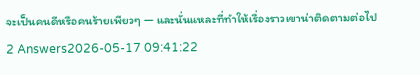จะเป็นคนดีหรือคนร้ายเพียวๆ — และนั่นแหละที่ทำให้เรื่องราวเขาน่าติดตามต่อไป
2 Answers2026-05-17 09:41:22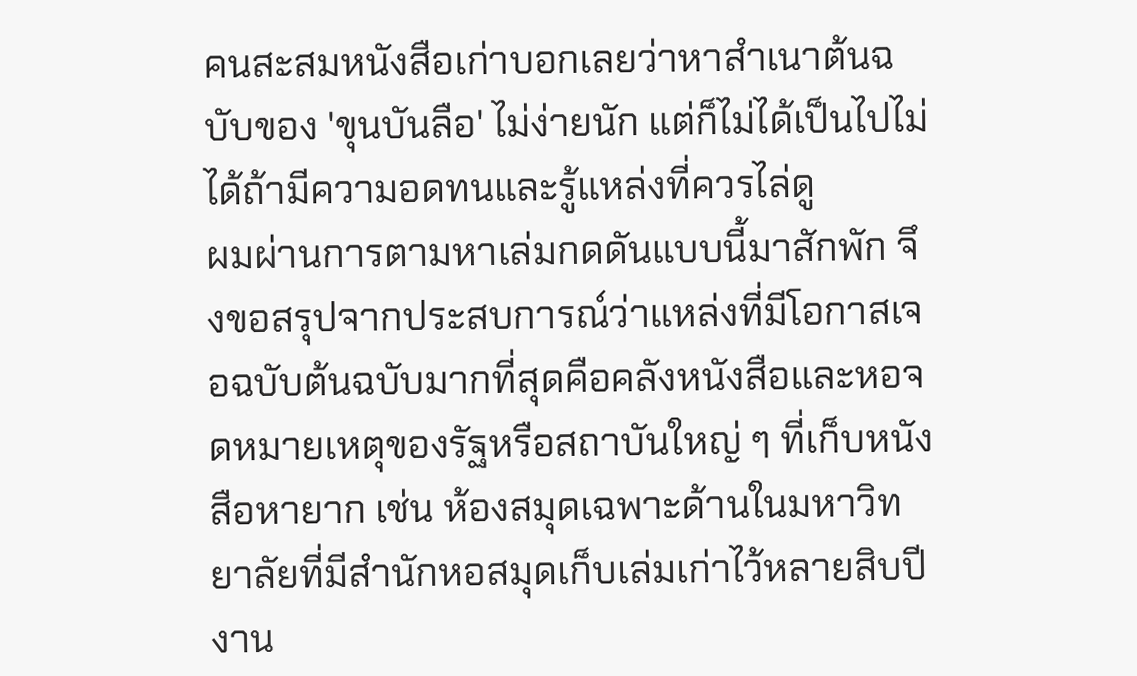คนสะสมหนังสือเก่าบอกเลยว่าหาสำเนาต้นฉบับของ 'ขุนบันลือ' ไม่ง่ายนัก แต่ก็ไม่ได้เป็นไปไม่ได้ถ้ามีความอดทนและรู้แหล่งที่ควรไล่ดู
ผมผ่านการตามหาเล่มกดดันแบบนี้มาสักพัก จึงขอสรุปจากประสบการณ์ว่าแหล่งที่มีโอกาสเจอฉบับต้นฉบับมากที่สุดคือคลังหนังสือและหอจดหมายเหตุของรัฐหรือสถาบันใหญ่ ๆ ที่เก็บหนังสือหายาก เช่น ห้องสมุดเฉพาะด้านในมหาวิทยาลัยที่มีสำนักหอสมุดเก็บเล่มเก่าไว้หลายสิบปี งาน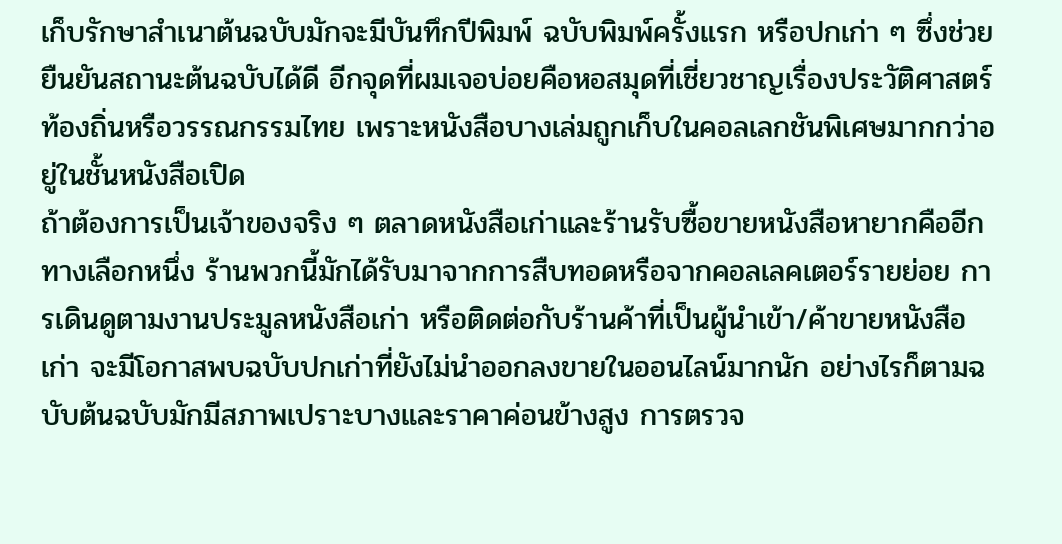เก็บรักษาสำเนาต้นฉบับมักจะมีบันทึกปีพิมพ์ ฉบับพิมพ์ครั้งแรก หรือปกเก่า ๆ ซึ่งช่วยยืนยันสถานะต้นฉบับได้ดี อีกจุดที่ผมเจอบ่อยคือหอสมุดที่เชี่ยวชาญเรื่องประวัติศาสตร์ท้องถิ่นหรือวรรณกรรมไทย เพราะหนังสือบางเล่มถูกเก็บในคอลเลกชันพิเศษมากกว่าอยู่ในชั้นหนังสือเปิด
ถ้าต้องการเป็นเจ้าของจริง ๆ ตลาดหนังสือเก่าและร้านรับซื้อขายหนังสือหายากคืออีกทางเลือกหนึ่ง ร้านพวกนี้มักได้รับมาจากการสืบทอดหรือจากคอลเลคเตอร์รายย่อย การเดินดูตามงานประมูลหนังสือเก่า หรือติดต่อกับร้านค้าที่เป็นผู้นำเข้า/ค้าขายหนังสือเก่า จะมีโอกาสพบฉบับปกเก่าที่ยังไม่นำออกลงขายในออนไลน์มากนัก อย่างไรก็ตามฉบับต้นฉบับมักมีสภาพเปราะบางและราคาค่อนข้างสูง การตรวจ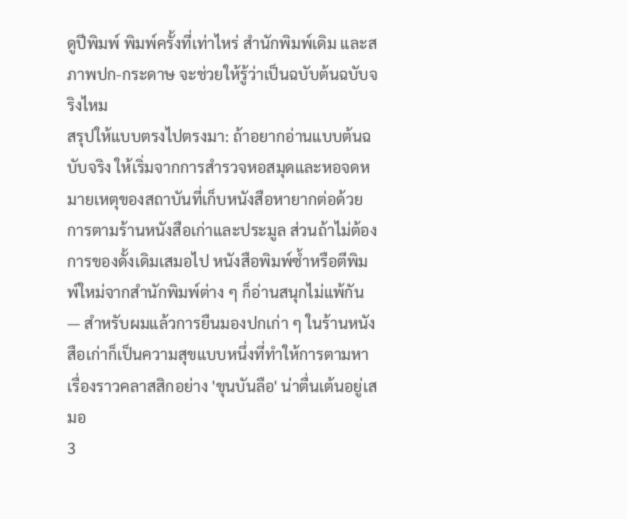ดูปีพิมพ์ พิมพ์ครั้งที่เท่าไหร่ สำนักพิมพ์เดิม และสภาพปก-กระดาษ จะช่วยให้รู้ว่าเป็นฉบับต้นฉบับจริงไหม
สรุปให้แบบตรงไปตรงมา: ถ้าอยากอ่านแบบต้นฉบับจริง ให้เริ่มจากการสำรวจหอสมุดและหอจดหมายเหตุของสถาบันที่เก็บหนังสือหายากต่อด้วยการตามร้านหนังสือเก่าและประมูล ส่วนถ้าไม่ต้องการของดั้งเดิมเสมอไป หนังสือพิมพ์ซ้ำหรือตีพิมพ์ใหม่จากสำนักพิมพ์ต่าง ๆ ก็อ่านสนุกไม่แพ้กัน — สำหรับผมแล้วการยืนมองปกเก่า ๆ ในร้านหนังสือเก่าก็เป็นความสุขแบบหนึ่งที่ทำให้การตามหาเรื่องราวคลาสสิกอย่าง 'ขุนบันลือ' น่าตื่นเต้นอยู่เสมอ
3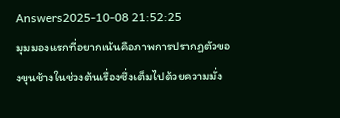Answers2025-10-08 21:52:25
มุมมองแรกที่อยากเน้นคือภาพการปรากฏตัวของขุนช้างในช่วงต้นเรื่องซึ่งเต็มไปด้วยความมั่ง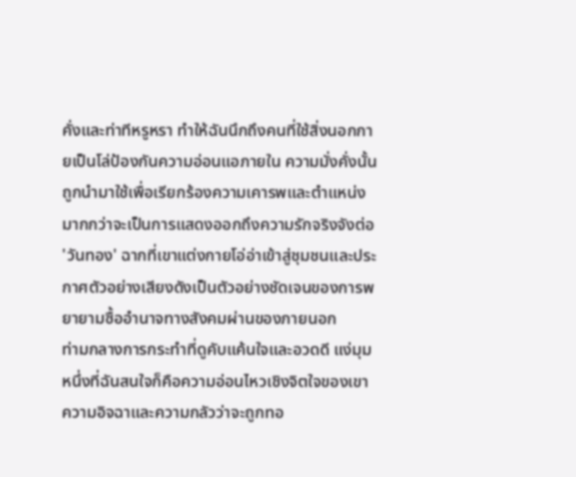คั่งและท่าทีหรูหรา ทำให้ฉันนึกถึงคนที่ใช้สิ่งนอกกายเป็นโล่ป้องกันความอ่อนแอภายใน ความมั่งคั่งนั้นถูกนำมาใช้เพื่อเรียกร้องความเคารพและตำแหน่ง มากกว่าจะเป็นการแสดงออกถึงความรักจริงจังต่อ 'วันทอง' ฉากที่เขาแต่งกายโอ่อ่าเข้าสู่ชุมชนและประกาศตัวอย่างเสียงดังเป็นตัวอย่างชัดเจนของการพยายามซื้ออำนาจทางสังคมผ่านของภายนอก
ท่ามกลางการกระทำที่ดูคับแค้นใจและอวดดี แง่มุมหนึ่งที่ฉันสนใจก็คือความอ่อนไหวเชิงจิตใจของเขา ความอิจฉาและความกลัวว่าจะถูกทอ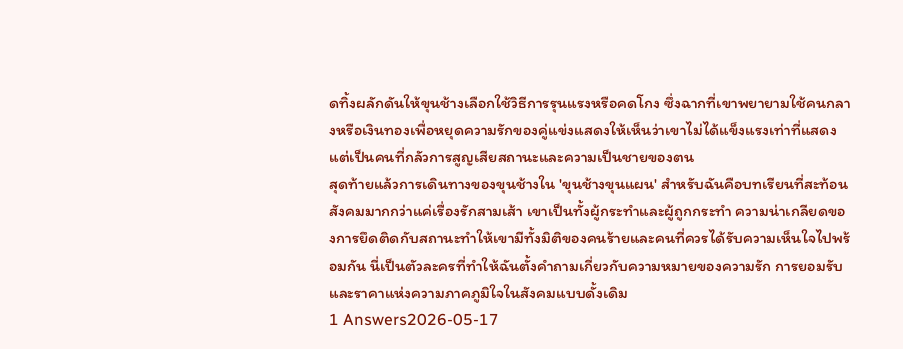ดทิ้งผลักดันให้ขุนช้างเลือกใช้วิธีการรุนแรงหรือคดโกง ซึ่งฉากที่เขาพยายามใช้คนกลางหรือเงินทองเพื่อหยุดความรักของคู่แข่งแสดงให้เห็นว่าเขาไม่ได้แข็งแรงเท่าที่แสดง แต่เป็นคนที่กลัวการสูญเสียสถานะและความเป็นชายของตน
สุดท้ายแล้วการเดินทางของขุนช้างใน 'ขุนช้างขุนแผน' สำหรับฉันคือบทเรียนที่สะท้อนสังคมมากกว่าแค่เรื่องรักสามเส้า เขาเป็นทั้งผู้กระทำและผู้ถูกกระทำ ความน่าเกลียดของการยึดติดกับสถานะทำให้เขามีทั้งมิติของคนร้ายและคนที่ควรได้รับความเห็นใจไปพร้อมกัน นี่เป็นตัวละครที่ทำให้ฉันตั้งคำถามเกี่ยวกับความหมายของความรัก การยอมรับ และราคาแห่งความภาคภูมิใจในสังคมแบบดั้งเดิม
1 Answers2026-05-17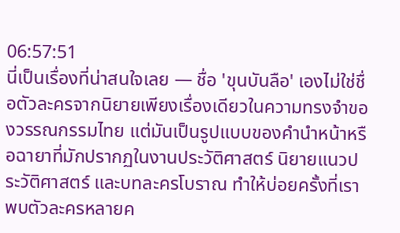06:57:51
นี่เป็นเรื่องที่น่าสนใจเลย — ชื่อ 'ขุนบันลือ' เองไม่ใช่ชื่อตัวละครจากนิยายเพียงเรื่องเดียวในความทรงจำของวรรณกรรมไทย แต่มันเป็นรูปแบบของคำนำหน้าหรือฉายาที่มักปรากฏในงานประวัติศาสตร์ นิยายแนวประวัติศาสตร์ และบทละครโบราณ ทำให้บ่อยครั้งที่เราพบตัวละครหลายค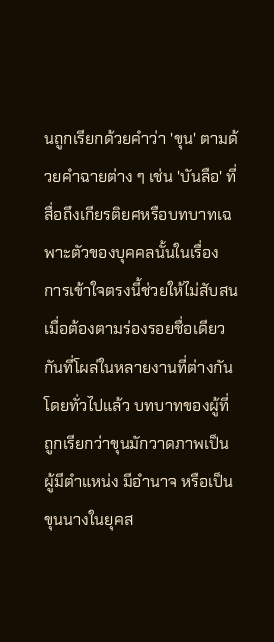นถูกเรียกด้วยคำว่า 'ขุน' ตามด้วยคำฉายต่าง ๆ เช่น 'บันลือ' ที่สื่อถึงเกียรติยศหรือบทบาทเฉพาะตัวของบุคคลนั้นในเรื่อง การเข้าใจตรงนี้ช่วยให้ไม่สับสนเมื่อต้องตามร่องรอยชื่อเดียวกันที่โผล่ในหลายงานที่ต่างกัน
โดยทั่วไปแล้ว บทบาทของผู้ที่ถูกเรียกว่าขุนมักวาดภาพเป็นผู้มีตำแหน่ง มีอำนาจ หรือเป็นขุนนางในยุคส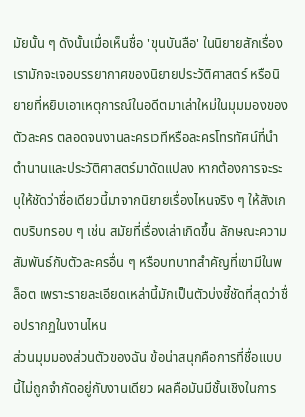มัยนั้น ๆ ดังนั้นเมื่อเห็นชื่อ 'ขุนบันลือ' ในนิยายสักเรื่อง เรามักจะเจอบรรยากาศของนิยายประวัติศาสตร์ หรือนิยายที่หยิบเอาเหตุการณ์ในอดีตมาเล่าใหม่ในมุมมองของตัวละคร ตลอดจนงานละครเวทีหรือละครโทรทัศน์ที่นำตำนานและประวัติศาสตร์มาดัดแปลง หากต้องการจะระบุให้ชัดว่าชื่อเดียวนี้มาจากนิยายเรื่องไหนจริง ๆ ให้สังเกตบริบทรอบ ๆ เช่น สมัยที่เรื่องเล่าเกิดขึ้น ลักษณะความสัมพันธ์กับตัวละครอื่น ๆ หรือบทบาทสำคัญที่เขามีในพล็อต เพราะรายละเอียดเหล่านี้มักเป็นตัวบ่งชี้ชัดที่สุดว่าชื่อปรากฏในงานไหน
ส่วนมุมมองส่วนตัวของฉัน ข้อน่าสนุกคือการที่ชื่อแบบนี้ไม่ถูกจำกัดอยู่กับงานเดียว ผลคือมันมีชั้นเชิงในการ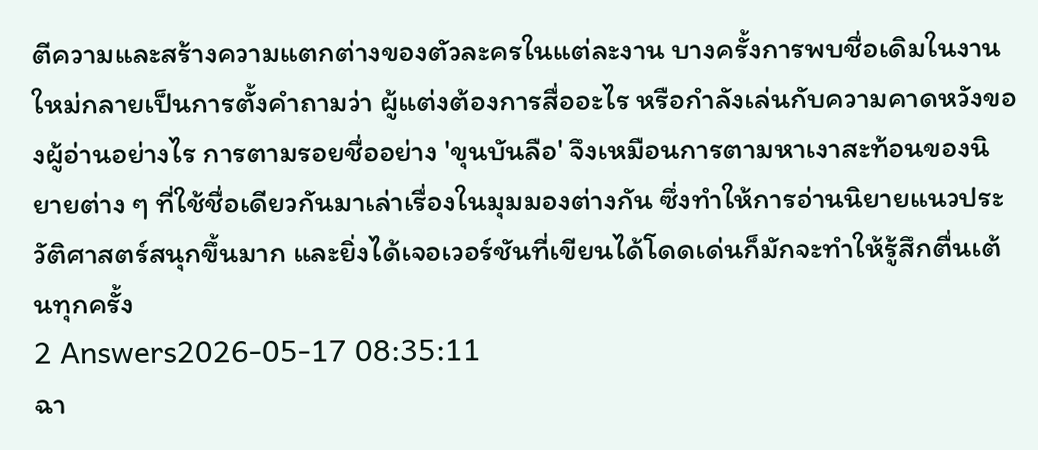ตีความและสร้างความแตกต่างของตัวละครในแต่ละงาน บางครั้งการพบชื่อเดิมในงานใหม่กลายเป็นการตั้งคำถามว่า ผู้แต่งต้องการสื่ออะไร หรือกำลังเล่นกับความคาดหวังของผู้อ่านอย่างไร การตามรอยชื่ออย่าง 'ขุนบันลือ' จึงเหมือนการตามหาเงาสะท้อนของนิยายต่าง ๆ ที่ใช้ชื่อเดียวกันมาเล่าเรื่องในมุมมองต่างกัน ซึ่งทำให้การอ่านนิยายแนวประวัติศาสตร์สนุกขึ้นมาก และยิ่งได้เจอเวอร์ชันที่เขียนได้โดดเด่นก็มักจะทำให้รู้สึกตื่นเต้นทุกครั้ง
2 Answers2026-05-17 08:35:11
ฉา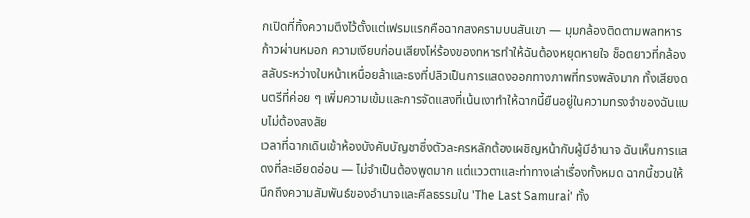กเปิดที่ทิ้งความตึงไว้ตั้งแต่เฟรมแรกคือฉากสงครามบนสันเขา — มุมกล้องติดตามพลทหารก้าวผ่านหมอก ความเงียบก่อนเสียงโห่ร้องของทหารทำให้ฉันต้องหยุดหายใจ ช็อตยาวที่กล้องสลับระหว่างใบหน้าเหนื่อยล้าและธงที่ปลิวเป็นการแสดงออกทางภาพที่ทรงพลังมาก ทั้งเสียงดนตรีที่ค่อย ๆ เพิ่มความเข้มและการจัดแสงที่เน้นเงาทำให้ฉากนี้ยืนอยู่ในความทรงจำของฉันแบบไม่ต้องสงสัย
เวลาที่ฉากเดินเข้าห้องบังคับบัญชาซึ่งตัวละครหลักต้องเผชิญหน้ากับผู้มีอำนาจ ฉันเห็นการแสดงที่ละเอียดอ่อน — ไม่จำเป็นต้องพูดมาก แต่แววตาและท่าทางเล่าเรื่องทั้งหมด ฉากนี้ชวนให้นึกถึงความสัมพันธ์ของอำนาจและศีลธรรมใน 'The Last Samurai' ทั้ง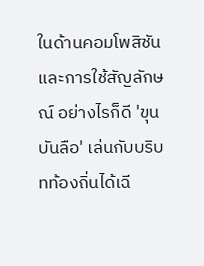ในด้านคอมโพสิชันและการใช้สัญลักษณ์ อย่างไรก็ดี 'ขุนบันลือ' เล่นกับบริบทท้องถิ่นได้เฉี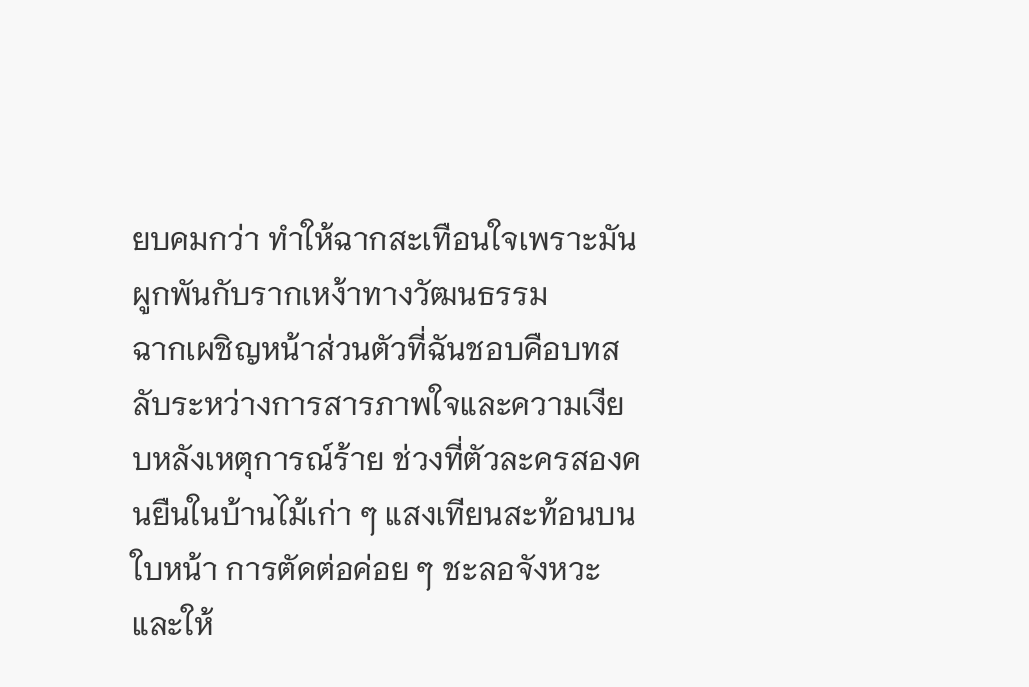ยบคมกว่า ทำให้ฉากสะเทือนใจเพราะมันผูกพันกับรากเหง้าทางวัฒนธรรม
ฉากเผชิญหน้าส่วนตัวที่ฉันชอบคือบทสลับระหว่างการสารภาพใจและความเงียบหลังเหตุการณ์ร้าย ช่วงที่ตัวละครสองคนยืนในบ้านไม้เก่า ๆ แสงเทียนสะท้อนบนใบหน้า การตัดต่อค่อย ๆ ชะลอจังหวะและให้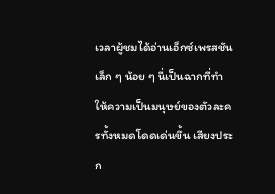เวลาผู้ชมได้อ่านเอ็กซ์เพรสชันเล็ก ๆ น้อย ๆ นี่เป็นฉากที่ทำให้ความเป็นมนุษย์ของตัวละครทั้งหมดโดดเด่นขึ้น เสียงประก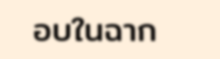อบในฉาก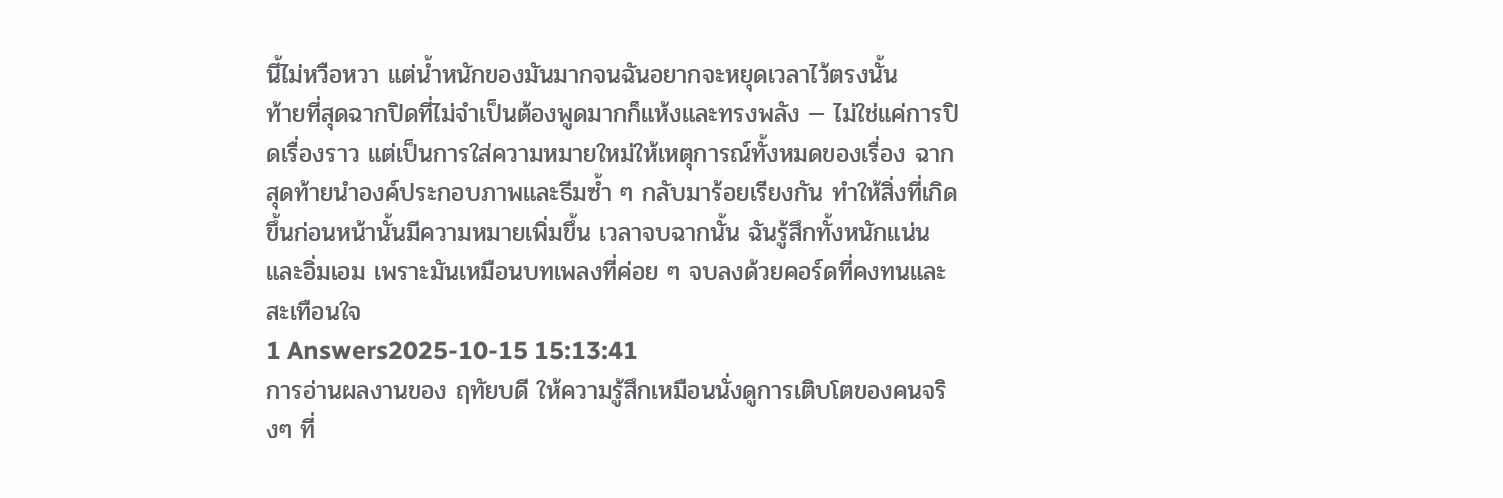นี้ไม่หวือหวา แต่น้ำหนักของมันมากจนฉันอยากจะหยุดเวลาไว้ตรงนั้น
ท้ายที่สุดฉากปิดที่ไม่จำเป็นต้องพูดมากก็แห้งและทรงพลัง — ไม่ใช่แค่การปิดเรื่องราว แต่เป็นการใส่ความหมายใหม่ให้เหตุการณ์ทั้งหมดของเรื่อง ฉากสุดท้ายนำองค์ประกอบภาพและธีมซ้ำ ๆ กลับมาร้อยเรียงกัน ทำให้สิ่งที่เกิดขึ้นก่อนหน้านั้นมีความหมายเพิ่มขึ้น เวลาจบฉากนั้น ฉันรู้สึกทั้งหนักแน่นและอิ่มเอม เพราะมันเหมือนบทเพลงที่ค่อย ๆ จบลงด้วยคอร์ดที่คงทนและสะเทือนใจ
1 Answers2025-10-15 15:13:41
การอ่านผลงานของ ฤทัยบดี ให้ความรู้สึกเหมือนนั่งดูการเติบโตของคนจริงๆ ที่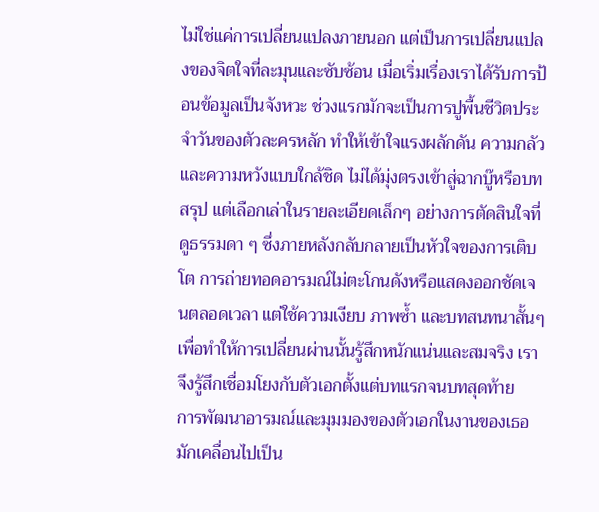ไม่ใช่แค่การเปลี่ยนแปลงภายนอก แต่เป็นการเปลี่ยนแปลงของจิตใจที่ละมุนและซับซ้อน เมื่อเริ่มเรื่องเราได้รับการป้อนข้อมูลเป็นจังหวะ ช่วงแรกมักจะเป็นการปูพื้นชีวิตประจำวันของตัวละครหลัก ทำให้เข้าใจแรงผลักดัน ความกลัว และความหวังแบบใกล้ชิด ไม่ได้มุ่งตรงเข้าสู่ฉากบู๊หรือบทสรุป แต่เลือกเล่าในรายละเอียดเล็กๆ อย่างการตัดสินใจที่ดูธรรมดา ๆ ซึ่งภายหลังกลับกลายเป็นหัวใจของการเติบโต การถ่ายทอดอารมณ์ไม่ตะโกนดังหรือแสดงออกชัดเจนตลอดเวลา แต่ใช้ความเงียบ ภาพซ้ำ และบทสนทนาสั้นๆ เพื่อทำให้การเปลี่ยนผ่านนั้นรู้สึกหนักแน่นและสมจริง เราจึงรู้สึกเชื่อมโยงกับตัวเอกตั้งแต่บทแรกจนบทสุดท้าย
การพัฒนาอารมณ์และมุมมองของตัวเอกในงานของเธอมักเคลื่อนไปเป็น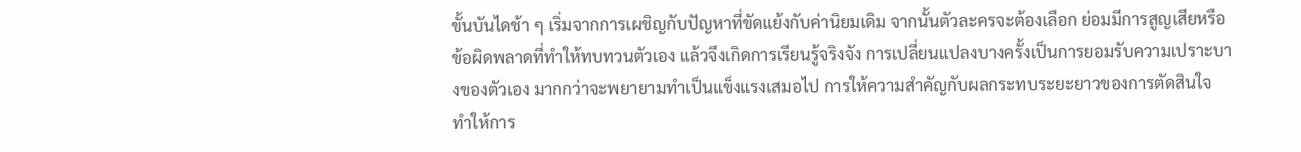ขั้นบันไดช้า ๆ เริ่มจากการเผชิญกับปัญหาที่ขัดแย้งกับค่านิยมเดิม จากนั้นตัวละครจะต้องเลือก ย่อมมีการสูญเสียหรือข้อผิดพลาดที่ทำให้ทบทวนตัวเอง แล้วจึงเกิดการเรียนรู้จริงจัง การเปลี่ยนแปลงบางครั้งเป็นการยอมรับความเปราะบางของตัวเอง มากกว่าจะพยายามทำเป็นแข็งแรงเสมอไป การให้ความสำคัญกับผลกระทบระยะยาวของการตัดสินใจ ทำให้การ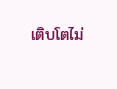เติบโตไม่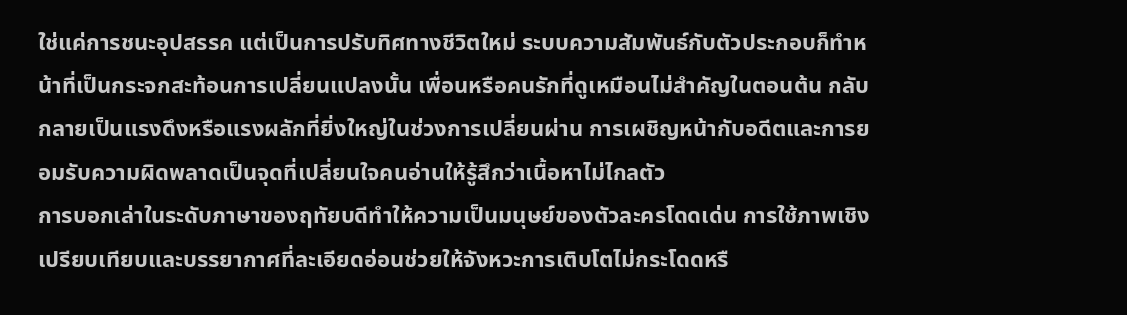ใช่แค่การชนะอุปสรรค แต่เป็นการปรับทิศทางชีวิตใหม่ ระบบความสัมพันธ์กับตัวประกอบก็ทำหน้าที่เป็นกระจกสะท้อนการเปลี่ยนแปลงนั้น เพื่อนหรือคนรักที่ดูเหมือนไม่สำคัญในตอนต้น กลับกลายเป็นแรงดึงหรือแรงผลักที่ยิ่งใหญ่ในช่วงการเปลี่ยนผ่าน การเผชิญหน้ากับอดีตและการยอมรับความผิดพลาดเป็นจุดที่เปลี่ยนใจคนอ่านให้รู้สึกว่าเนื้อหาไม่ไกลตัว
การบอกเล่าในระดับภาษาของฤทัยบดีทำให้ความเป็นมนุษย์ของตัวละครโดดเด่น การใช้ภาพเชิงเปรียบเทียบและบรรยากาศที่ละเอียดอ่อนช่วยให้จังหวะการเติบโตไม่กระโดดหรื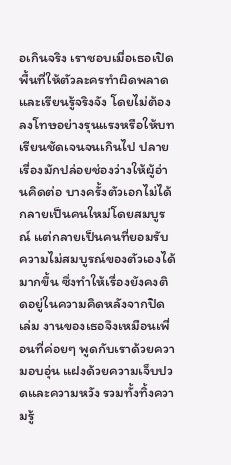อเกินจริง เราชอบเมื่อเธอเปิดพื้นที่ให้ตัวละครทำผิดพลาดและเรียนรู้จริงจัง โดยไม่ต้องลงโทษอย่างรุนแรงหรือให้บทเรียนชัดเจนจนเกินไป ปลายเรื่องมักปล่อยช่องว่างให้ผู้อ่านคิดต่อ บางครั้งตัวเอกไม่ได้กลายเป็นคนใหม่โดยสมบูรณ์ แต่กลายเป็นคนที่ยอมรับความไม่สมบูรณ์ของตัวเองได้มากขึ้น ซึ่งทำให้เรื่องยังคงติดอยู่ในความคิดหลังจากปิดเล่ม งานของเธอจึงเหมือนเพื่อนที่ค่อยๆ พูดกับเราด้วยความอบอุ่น แฝงด้วยความเจ็บปวดและความหวัง รวมทั้งทิ้งความรู้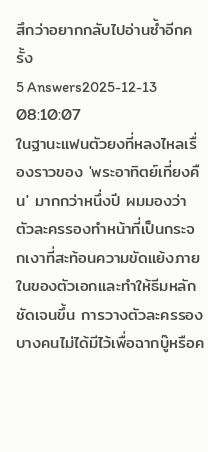สึกว่าอยากกลับไปอ่านซ้ำอีกครั้ง
5 Answers2025-12-13 08:10:07
ในฐานะแฟนตัวยงที่หลงไหลเรื่องราวของ 'พระอาทิตย์เที่ยงคืน' มากกว่าหนึ่งปี ผมมองว่าตัวละครรองทำหน้าที่เป็นกระจกเงาที่สะท้อนความขัดแย้งภายในของตัวเอกและทำให้ธีมหลักชัดเจนขึ้น การวางตัวละครรองบางคนไม่ได้มีไว้เพื่อฉากบู๊หรือค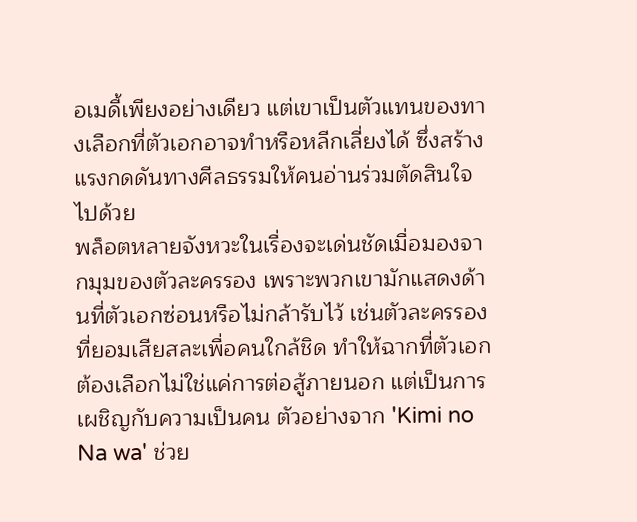อเมดี้เพียงอย่างเดียว แต่เขาเป็นตัวแทนของทางเลือกที่ตัวเอกอาจทำหรือหลีกเลี่ยงได้ ซึ่งสร้างแรงกดดันทางศีลธรรมให้คนอ่านร่วมตัดสินใจไปด้วย
พล็อตหลายจังหวะในเรื่องจะเด่นชัดเมื่อมองจากมุมของตัวละครรอง เพราะพวกเขามักแสดงด้านที่ตัวเอกซ่อนหรือไม่กล้ารับไว้ เช่นตัวละครรองที่ยอมเสียสละเพื่อคนใกล้ชิด ทำให้ฉากที่ตัวเอกต้องเลือกไม่ใช่แค่การต่อสู้ภายนอก แต่เป็นการเผชิญกับความเป็นคน ตัวอย่างจาก 'Kimi no Na wa' ช่วย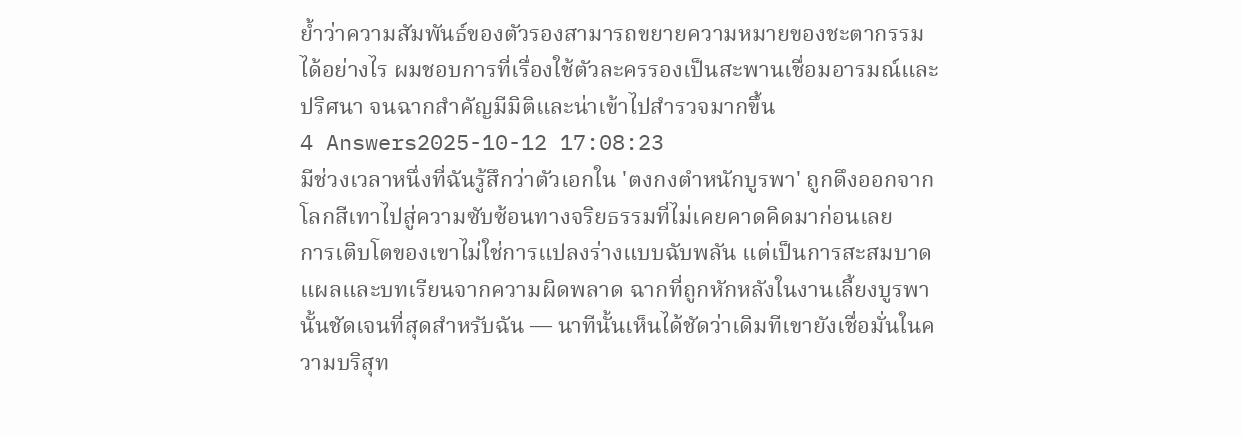ย้ำว่าความสัมพันธ์ของตัวรองสามารถขยายความหมายของชะตากรรมได้อย่างไร ผมชอบการที่เรื่องใช้ตัวละครรองเป็นสะพานเชื่อมอารมณ์และปริศนา จนฉากสำคัญมีมิติและน่าเข้าไปสำรวจมากขึ้น
4 Answers2025-10-12 17:08:23
มีช่วงเวลาหนึ่งที่ฉันรู้สึกว่าตัวเอกใน 'ตงกงตำหนักบูรพา' ถูกดึงออกจากโลกสีเทาไปสู่ความซับซ้อนทางจริยธรรมที่ไม่เคยคาดคิดมาก่อนเลย
การเติบโตของเขาไม่ใช่การแปลงร่างแบบฉับพลัน แต่เป็นการสะสมบาดแผลและบทเรียนจากความผิดพลาด ฉากที่ถูกหักหลังในงานเลี้ยงบูรพานั้นชัดเจนที่สุดสำหรับฉัน — นาทีนั้นเห็นได้ชัดว่าเดิมทีเขายังเชื่อมั่นในความบริสุท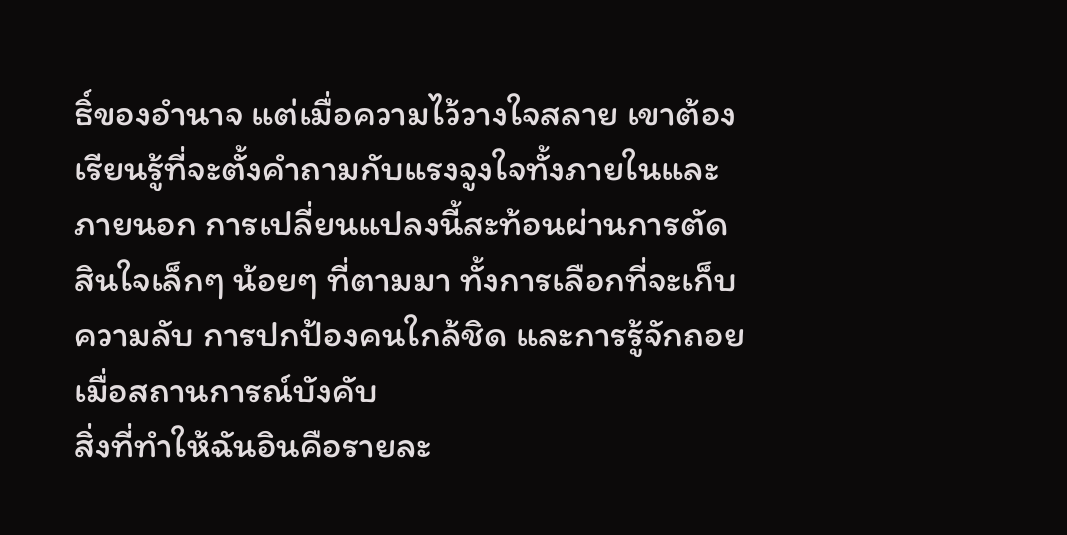ธิ์ของอำนาจ แต่เมื่อความไว้วางใจสลาย เขาต้องเรียนรู้ที่จะตั้งคำถามกับแรงจูงใจทั้งภายในและภายนอก การเปลี่ยนแปลงนี้สะท้อนผ่านการตัดสินใจเล็กๆ น้อยๆ ที่ตามมา ทั้งการเลือกที่จะเก็บความลับ การปกป้องคนใกล้ชิด และการรู้จักถอยเมื่อสถานการณ์บังคับ
สิ่งที่ทำให้ฉันอินคือรายละ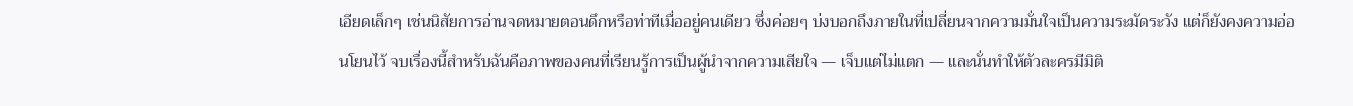เอียดเล็กๆ เช่นนิสัยการอ่านจดหมายตอนดึกหรือท่าทีเมื่ออยู่คนเดียว ซึ่งค่อยๆ บ่งบอกถึงภายในที่เปลี่ยนจากความมั่นใจเป็นความระมัดระวัง แต่ก็ยังคงความอ่อนโยนไว้ จบเรื่องนี้สำหรับฉันคือภาพของคนที่เรียนรู้การเป็นผู้นำจากความเสียใจ — เจ็บแต่ไม่แตก — และนั่นทำให้ตัวละครมีมิติ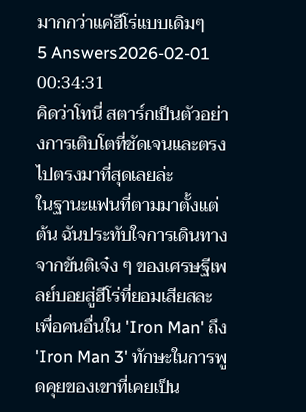มากกว่าแค่ฮีโร่แบบเดิมๆ
5 Answers2026-02-01 00:34:31
คิดว่าโทนี่ สตาร์กเป็นตัวอย่างการเติบโตที่ชัดเจนและตรงไปตรงมาที่สุดเลยล่ะ
ในฐานะแฟนที่ตามมาตั้งแต่ต้น ฉันประทับใจการเดินทางจากขันติเจ๋ง ๆ ของเศรษฐีเพลย์บอยสู่ฮีโร่ที่ยอมเสียสละเพื่อคนอื่นใน 'Iron Man' ถึง 'Iron Man 3' ทักษะในการพูดคุยของเขาที่เคยเป็น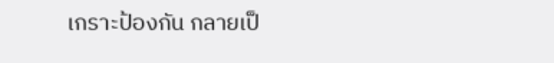เกราะป้องกัน กลายเป็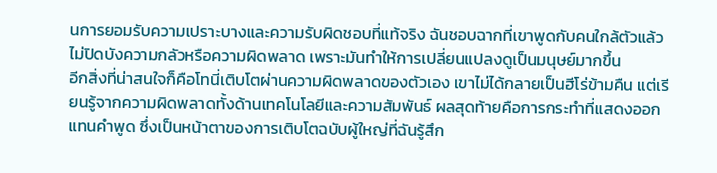นการยอมรับความเปราะบางและความรับผิดชอบที่แท้จริง ฉันชอบฉากที่เขาพูดกับคนใกล้ตัวแล้วไม่ปิดบังความกลัวหรือความผิดพลาด เพราะมันทำให้การเปลี่ยนแปลงดูเป็นมนุษย์มากขึ้น
อีกสิ่งที่น่าสนใจก็คือโทนี่เติบโตผ่านความผิดพลาดของตัวเอง เขาไม่ได้กลายเป็นฮีโร่ข้ามคืน แต่เรียนรู้จากความผิดพลาดทั้งด้านเทคโนโลยีและความสัมพันธ์ ผลสุดท้ายคือการกระทำที่แสดงออกแทนคำพูด ซึ่งเป็นหน้าตาของการเติบโตฉบับผู้ใหญ่ที่ฉันรู้สึก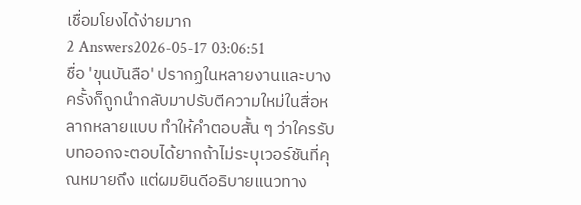เชื่อมโยงได้ง่ายมาก
2 Answers2026-05-17 03:06:51
ชื่อ 'ขุนบันลือ' ปรากฏในหลายงานและบางครั้งก็ถูกนำกลับมาปรับตีความใหม่ในสื่อหลากหลายแบบ ทำให้คำตอบสั้น ๆ ว่าใครรับบทออกจะตอบได้ยากถ้าไม่ระบุเวอร์ชันที่คุณหมายถึง แต่ผมยินดีอธิบายแนวทาง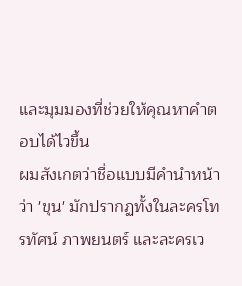และมุมมองที่ช่วยให้คุณหาคำตอบได้ไวขึ้น
ผมสังเกตว่าชื่อแบบมีคำนำหน้าว่า 'ขุน' มักปรากฏทั้งในละครโทรทัศน์ ภาพยนตร์ และละครเว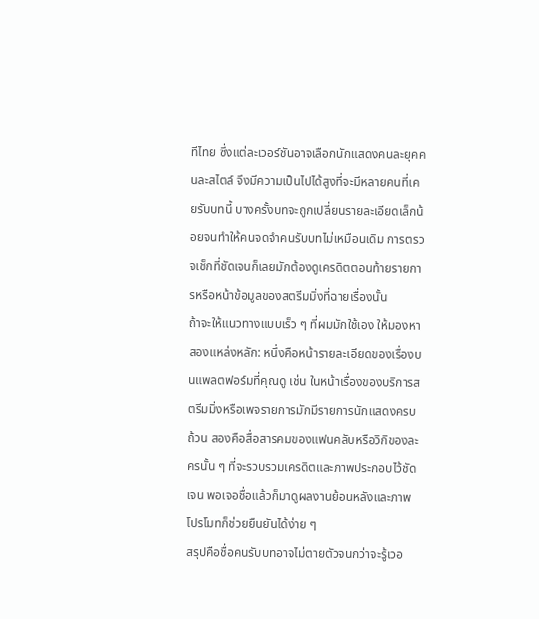ทีไทย ซึ่งแต่ละเวอร์ชันอาจเลือกนักแสดงคนละยุคคนละสไตล์ จึงมีความเป็นไปได้สูงที่จะมีหลายคนที่เคยรับบทนี้ บางครั้งบทจะถูกเปลี่ยนรายละเอียดเล็กน้อยจนทำให้คนจดจำคนรับบทไม่เหมือนเดิม การตรวจเช็กที่ชัดเจนก็เลยมักต้องดูเครดิตตอนท้ายรายการหรือหน้าข้อมูลของสตรีมมิ่งที่ฉายเรื่องนั้น
ถ้าจะให้แนวทางแบบเร็ว ๆ ที่ผมมักใช้เอง ให้มองหาสองแหล่งหลัก: หนึ่งคือหน้ารายละเอียดของเรื่องบนแพลตฟอร์มที่คุณดู เช่น ในหน้าเรื่องของบริการสตรีมมิ่งหรือเพจรายการมักมีรายการนักแสดงครบถ้วน สองคือสื่อสารคมของแฟนคลับหรือวิกิของละครนั้น ๆ ที่จะรวบรวมเครดิตและภาพประกอบไว้ชัดเจน พอเจอชื่อแล้วก็มาดูผลงานย้อนหลังและภาพโปรโมทก็ช่วยยืนยันได้ง่าย ๆ
สรุปคือชื่อคนรับบทอาจไม่ตายตัวจนกว่าจะรู้เวอ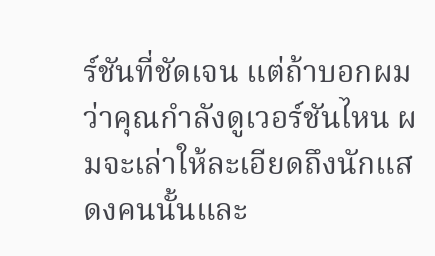ร์ชันที่ชัดเจน แต่ถ้าบอกผมว่าคุณกำลังดูเวอร์ชันไหน ผมจะเล่าให้ละเอียดถึงนักแสดงคนนั้นและ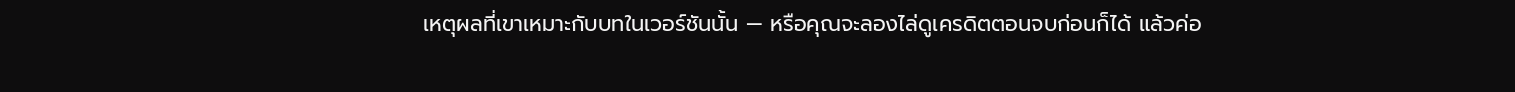เหตุผลที่เขาเหมาะกับบทในเวอร์ชันนั้น — หรือคุณจะลองไล่ดูเครดิตตอนจบก่อนก็ได้ แล้วค่อ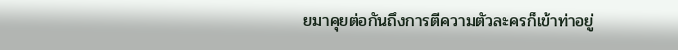ยมาคุยต่อกันถึงการตีความตัวละครก็เข้าท่าอยู่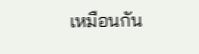เหมือนกัน